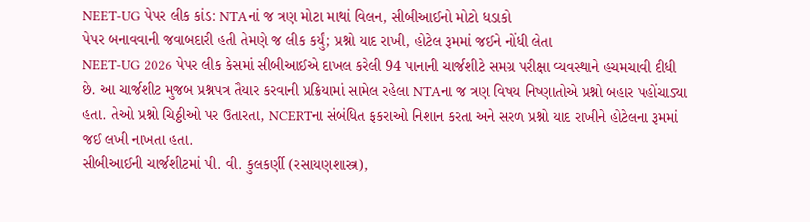NEET-UG પેપર લીક કાંડ: NTAનાં જ ત્રણ મોટા માથાં વિલન, સીબીઆઈનો મોટો ધડાકો
પેપર બનાવવાની જવાબદારી હતી તેમણે જ લીક કર્યું; પ્રશ્નો યાદ રાખી, હોટેલ રૂમમાં જઈને નોંધી લેતા
NEET-UG 2026 પેપર લીક કેસમાં સીબીઆઈએ દાખલ કરેલી 94 પાનાની ચાર્જશીટે સમગ્ર પરીક્ષા વ્યવસ્થાને હચમચાવી દીધી છે. આ ચાર્જશીટ મુજબ પ્રશ્નપત્ર તૈયાર કરવાની પ્રક્રિયામાં સામેલ રહેલા NTAના જ ત્રણ વિષય નિષ્ણાતોએ પ્રશ્નો બહાર પહોંચાડ્યા હતા. તેઓ પ્રશ્નો ચિઠ્ઠીઓ પર ઉતારતા, NCERTના સંબંધિત ફકરાઓ નિશાન કરતા અને સરળ પ્રશ્નો યાદ રાખીને હોટેલના રૂમમાં જઈ લખી નાખતા હતા.
સીબીઆઈની ચાર્જશીટમાં પી. વી. કુલકર્ણી (રસાયણશાસ્ત્ર),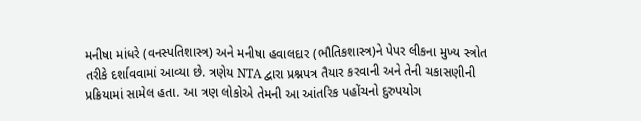મનીષા માંધરે (વનસ્પતિશાસ્ત્ર) અને મનીષા હવાલદાર (ભૌતિકશાસ્ત્ર)ને પેપર લીકના મુખ્ય સ્ત્રોત તરીકે દર્શાવવામાં આવ્યા છે. ત્રણેય NTA દ્વારા પ્રશ્નપત્ર તૈયાર કરવાની અને તેની ચકાસણીની પ્રક્રિયામાં સામેલ હતા. આ ત્રણ લોકોએ તેમની આ આંતરિક પહોંચનો દુરુપયોગ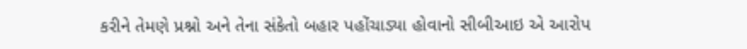કરીને તેમણે પ્રશ્નો અને તેના સંકેતો બહાર પહોંચાડ્યા હોવાનો સીબીઆઇ એ આરોપ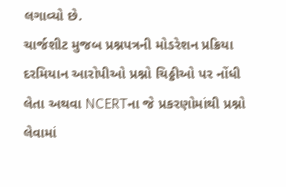લગાવ્યો છે.
ચાર્જશીટ મુજબ પ્રશ્નપત્રની મોડરેશન પ્રક્રિયા દરમિયાન આરોપીઓ પ્રશ્નો ચિઠ્ઠીઓ પર નોંધી લેતા અથવા NCERTના જે પ્રકરણોમાંથી પ્રશ્નો લેવામાં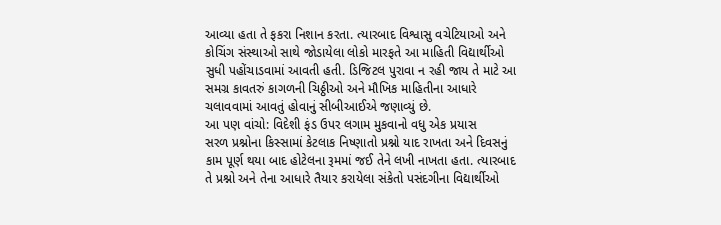આવ્યા હતા તે ફકરા નિશાન કરતા. ત્યારબાદ વિશ્વાસુ વચેટિયાઓ અને કોચિંગ સંસ્થાઓ સાથે જોડાયેલા લોકો મારફતે આ માહિતી વિદ્યાર્થીઓ સુધી પહોંચાડવામાં આવતી હતી. ડિજિટલ પુરાવા ન રહી જાય તે માટે આ સમગ્ર કાવતરું કાગળની ચિઠ્ઠીઓ અને મૌખિક માહિતીના આધારે ચલાવવામાં આવતું હોવાનું સીબીઆઈએ જણાવ્યું છે.
આ પણ વાંચો: વિદેશી ફંડ ઉપર લગામ મુકવાનો વધુ એક પ્રયાસ
સરળ પ્રશ્નોના કિસ્સામાં કેટલાક નિષ્ણાતો પ્રશ્નો યાદ રાખતા અને દિવસનું કામ પૂર્ણ થયા બાદ હોટેલના રૂમમાં જઈ તેને લખી નાખતા હતા. ત્યારબાદ તે પ્રશ્નો અને તેના આધારે તૈયાર કરાયેલા સંકેતો પસંદગીના વિદ્યાર્થીઓ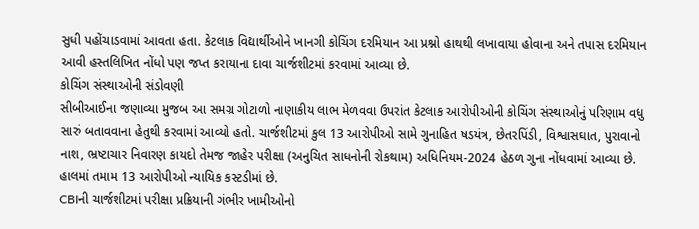સુધી પહોંચાડવામાં આવતા હતા. કેટલાક વિદ્યાર્થીઓને ખાનગી કોચિંગ દરમિયાન આ પ્રશ્નો હાથથી લખાવાયા હોવાના અને તપાસ દરમિયાન આવી હસ્તલિખિત નોંધો પણ જપ્ત કરાયાના દાવા ચાર્જશીટમાં કરવામાં આવ્યા છે.
કોચિંગ સંસ્થાઓની સંડોવણી
સીબીઆઈના જણાવ્યા મુજબ આ સમગ્ર ગોટાળો નાણાકીય લાભ મેળવવા ઉપરાંત કેટલાક આરોપીઓની કોચિંગ સંસ્થાઓનું પરિણામ વધુ સારું બતાવવાના હેતુથી કરવામાં આવ્યો હતો. ચાર્જશીટમાં કુલ 13 આરોપીઓ સામે ગુનાહિત ષડયંત્ર, છેતરપિંડી, વિશ્વાસઘાત, પુરાવાનો નાશ, ભ્રષ્ટાચાર નિવારણ કાયદો તેમજ જાહેર પરીક્ષા (અનુચિત સાધનોની રોકથામ) અધિનિયમ-2024 હેઠળ ગુના નોંધવામાં આવ્યા છે. હાલમાં તમામ 13 આરોપીઓ ન્યાયિક કસ્ટડીમાં છે.
CBIની ચાર્જશીટમાં પરીક્ષા પ્રક્રિયાની ગંભીર ખામીઓનો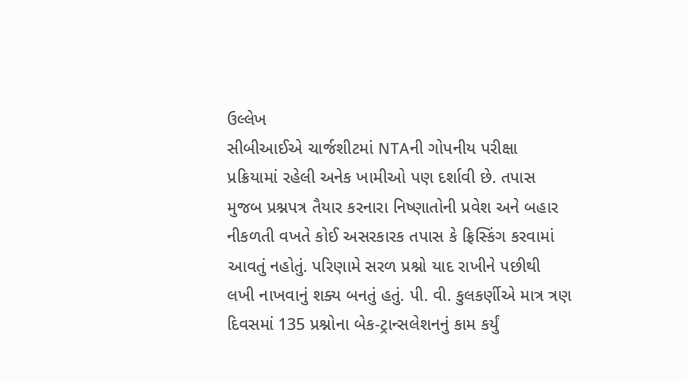ઉલ્લેખ
સીબીઆઈએ ચાર્જશીટમાં NTAની ગોપનીય પરીક્ષા પ્રક્રિયામાં રહેલી અનેક ખામીઓ પણ દર્શાવી છે. તપાસ મુજબ પ્રશ્નપત્ર તૈયાર કરનારા નિષ્ણાતોની પ્રવેશ અને બહાર નીકળતી વખતે કોઈ અસરકારક તપાસ કે ફ્રિસ્કિંગ કરવામાં આવતું નહોતું. પરિણામે સરળ પ્રશ્નો યાદ રાખીને પછીથી લખી નાખવાનું શક્ય બનતું હતું. પી. વી. કુલકર્ણીએ માત્ર ત્રણ દિવસમાં 135 પ્રશ્નોના બેક-ટ્રાન્સલેશનનું કામ કર્યું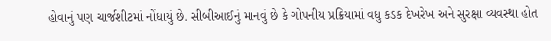હોવાનું પણ ચાર્જશીટમાં નોંધાયું છે. સીબીઆઈનું માનવું છે કે ગોપનીય પ્રક્રિયામાં વધુ કડક દેખરેખ અને સુરક્ષા વ્યવસ્થા હોત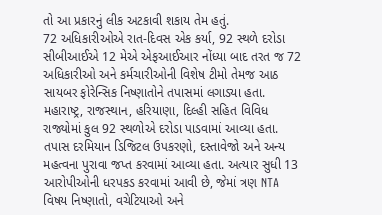તો આ પ્રકારનું લીક અટકાવી શકાય તેમ હતું.
72 અધિકારીઓએ રાત-દિવસ એક કર્યા, 92 સ્થળે દરોડા
સીબીઆઈએ 12 મેએ એફઆઈઆર નોંધ્યા બાદ તરત જ 72 અધિકારીઓ અને કર્મચારીઓની વિશેષ ટીમો તેમજ આઠ સાયબર ફોરેન્સિક નિષ્ણાતોને તપાસમાં લગાડ્યા હતા. મહારાષ્ટ્ર, રાજસ્થાન, હરિયાણા, દિલ્હી સહિત વિવિધ રાજ્યોમાં કુલ 92 સ્થળોએ દરોડા પાડવામાં આવ્યા હતા. તપાસ દરમિયાન ડિજિટલ ઉપકરણો, દસ્તાવેજો અને અન્ય મહત્વના પુરાવા જપ્ત કરવામાં આવ્યા હતા. અત્યાર સુધી 13 આરોપીઓની ધરપકડ કરવામાં આવી છે, જેમાં ત્રણ NTA વિષય નિષ્ણાતો, વચેટિયાઓ અને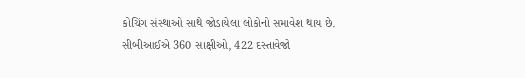કોચિંગ સંસ્થાઓ સાથે જોડાયેલા લોકોનો સમાવેશ થાય છે. સીબીઆઈએ 360 સાક્ષીઓ, 422 દસ્તાવેજો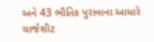અને 43 ભૌતિક પુરાવાના આધારે ચાર્જશીટ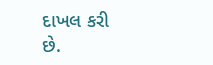દાખલ કરી છે.